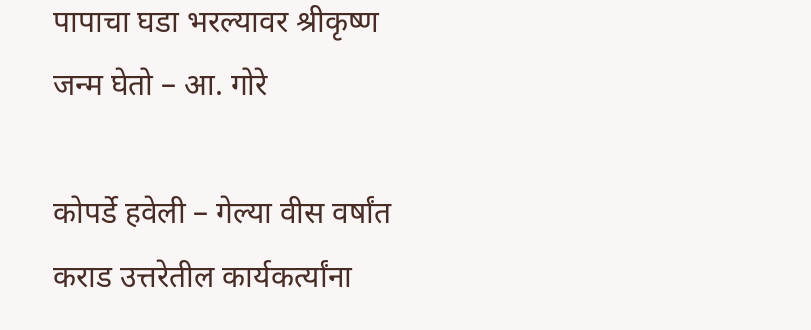पापाचा घडा भरल्यावर श्रीकृष्ण जन्म घेतो – आ. गोरे

कोपर्डे हवेली – गेल्या वीस वर्षांत कराड उत्तरेतील कार्यकर्त्यांना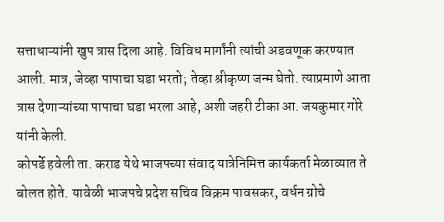सत्ताधाऱ्यांनी खुप त्रास दिला आहे. विविध मार्गांनी त्यांची अडवणूक करण्यात आली. मात्र, जेव्हा पापाचा घडा भरतो; तेव्हा श्रीकृष्ण जन्म घेतो. त्याप्रमाणे आता त्रास देणाऱ्यांच्या पापाचा घडा भरला आहे, अशी जहरी टीका आ. जयकुमार गोरे यांनी केली.
कोपर्डे हवेली ता. कराड येथे भाजपच्या संवाद यात्रेनिमित्त कार्यकर्ता मेळाव्यात ते बोलत होते. यावेळी भाजपचे प्रदेश सचिव विक्रम पावसकर, वर्धन ग्रोचे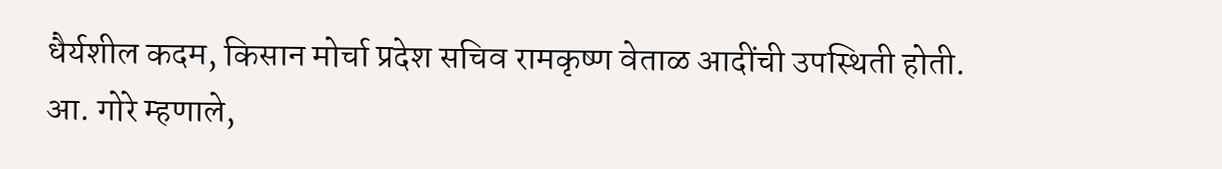धैर्यशील कदम, किसान मोर्चा प्रदेश सचिव रामकृष्ण वेताळ आदींची उपस्थिती होती.
आ. गोरे म्हणाले,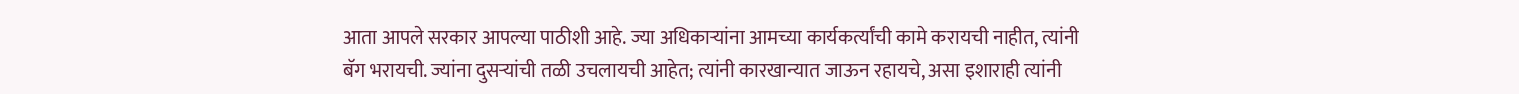आता आपले सरकार आपल्या पाठीशी आहे. ज्या अधिकाऱ्यांना आमच्या कार्यकर्त्यांची कामे करायची नाहीत, त्यांनी बॅग भरायची. ज्यांना दुसऱ्यांची तळी उचलायची आहेत; त्यांनी कारखान्यात जाऊन रहायचे, असा इशाराही त्यांनी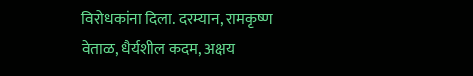विरोधकांना दिला. दरम्यान, रामकृष्ण वेताळ, धैर्यशील कदम, अक्षय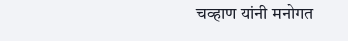चव्हाण यांनी मनोगत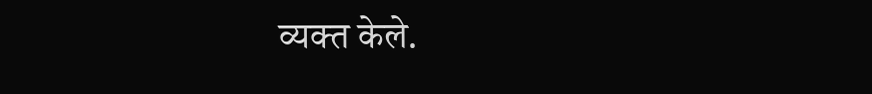व्यक्त केले.